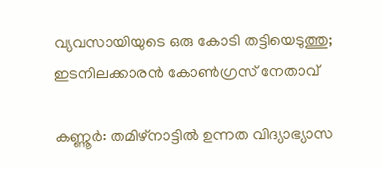വ്യവസായിയുടെ ഒരു കോടി തട്ടിയെടുത്തു; ഇടനിലക്കാരന്‍ കോണ്‍ഗ്രസ് നേതാവ്

കണ്ണൂര്‍: തമിഴ്‌നാട്ടില്‍ ഉന്നത വിദ്യാഭ്യാസ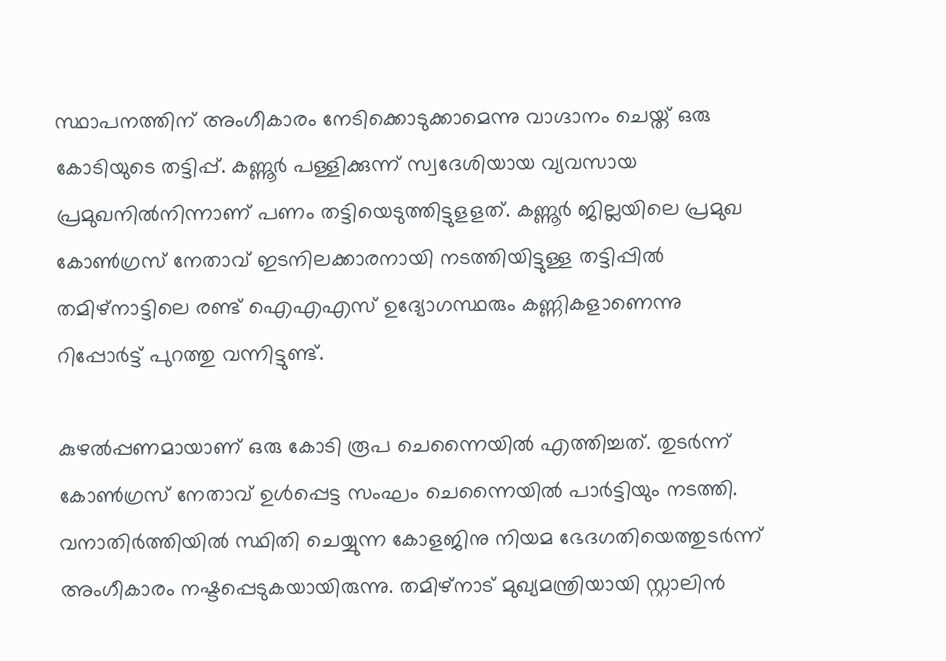സ്ഥാപനത്തിന് അംഗീകാരം നേടിക്കൊടുക്കാമെന്നു വാഗ്ദാനം ചെയ്ത് ഒരു കോടിയുടെ തട്ടിപ്പ്. കണ്ണൂര്‍ പള്ളിക്കുന്ന് സ്വദേശിയായ വ്യവസായ പ്രമുഖനില്‍നിന്നാണ് പണം തട്ടിയെടുത്തിട്ടുളളത്. കണ്ണൂര്‍ ജില്ലയിലെ പ്രമുഖ കോണ്‍ഗ്രസ് നേതാവ് ഇടനിലക്കാരനായി നടത്തിയിട്ടുള്ള തട്ടിപ്പില്‍ തമിഴ്‌നാട്ടിലെ രണ്ട് ഐഎഎസ് ഉദ്യോഗസ്ഥരും കണ്ണികളാണെന്നു റിപ്പോര്‍ട്ട് പുറത്തു വന്നിട്ടുണ്ട്.

കുഴല്‍പ്പണമായാണ് ഒരു കോടി രൂപ ചെന്നൈയില്‍ എത്തിച്ചത്. തുടര്‍ന്ന് കോണ്‍ഗ്രസ് നേതാവ് ഉള്‍പ്പെട്ട സംഘം ചെന്നൈയില്‍ പാര്‍ട്ടിയും നടത്തി. വനാതിര്‍ത്തിയില്‍ സ്ഥിതി ചെയ്യുന്ന കോളജിനു നിയമ ഭേദഗതിയെത്തുടര്‍ന്ന് അംഗീകാരം നഷ്ടപ്പെടുകയായിരുന്നു. തമിഴ്‌നാട് മുഖ്യമന്ത്രിയായി സ്റ്റാലിന്‍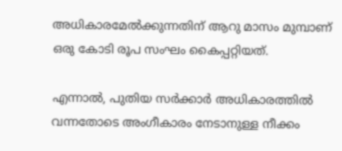അധികാരമേല്‍ക്കുന്നതിന് ആറു മാസം മുമ്പാണ് ഒരു കോടി രൂപ സംഘം കൈപ്പറ്റിയത്.

എന്നാല്‍, പുതിയ സര്‍ക്കാര്‍ അധികാരത്തില്‍ വന്നതോടെ അംഗീകാരം നേടാനുള്ള നീക്കം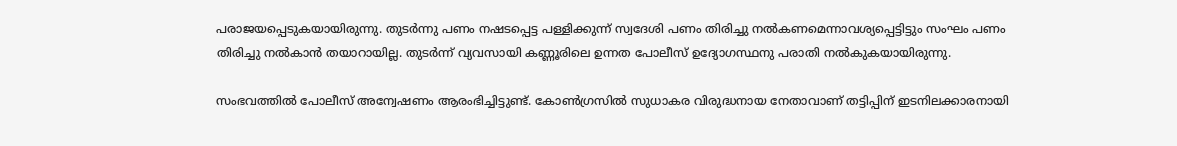പരാജയപ്പെടുകയായിരുന്നു. തുടര്‍ന്നു പണം നഷടപ്പെട്ട പള്ളിക്കുന്ന് സ്വദേശി പണം തിരിച്ചു നല്‍കണമെന്നാവശ്യപ്പെട്ടിട്ടും സംഘം പണം തിരിച്ചു നല്‍കാന്‍ തയാറായില്ല. തുടര്‍ന്ന് വ്യവസായി കണ്ണൂരിലെ ഉന്നത പോലീസ് ഉദ്യോഗസ്ഥനു പരാതി നല്‍കുകയായിരുന്നു.

സംഭവത്തില്‍ പോലീസ് അന്വേഷണം ആരംഭിച്ചിട്ടുണ്ട്. കോണ്‍ഗ്രസില്‍ സുധാകര വിരുദ്ധനായ നേതാവാണ് തട്ടിപ്പിന് ഇടനിലക്കാരനായി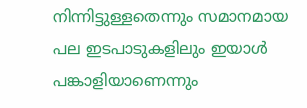നിന്നിട്ടുള്ളതെന്നും സമാനമായ പല ഇടപാടുകളിലും ഇയാള്‍ പങ്കാളിയാണെന്നും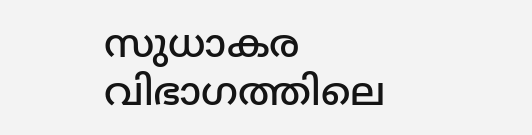സുധാകര വിഭാഗത്തിലെ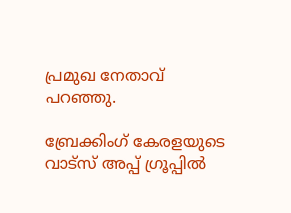പ്രമുഖ നേതാവ് പറഞ്ഞു.

ബ്രേക്കിംഗ് കേരളയുടെ വാട്സ് അപ്പ് ഗ്രൂപ്പിൽ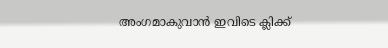അംഗമാകുവാൻ ഇവിടെ ക്ലിക്ക്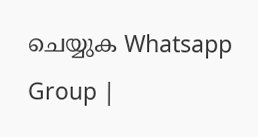ചെയ്യുക Whatsapp Group |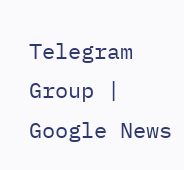Telegram Group | Google News